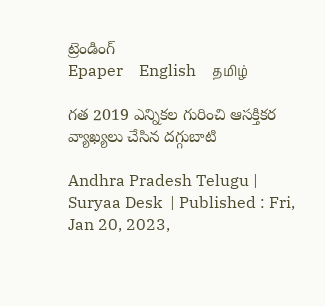ట్రెండింగ్
Epaper    English    தமிழ்

గత 2019 ఎన్నికల గురించి ఆసక్తికర వ్యాఖ్యలు చేసిన దగ్గుబాటి

Andhra Pradesh Telugu |  Suryaa Desk  | Published : Fri, Jan 20, 2023,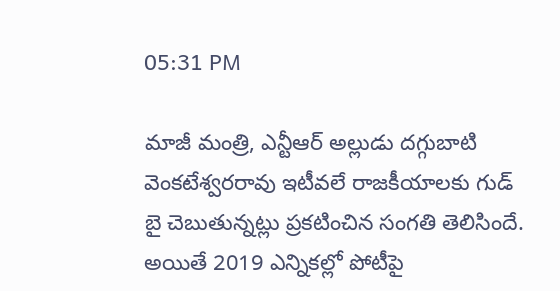05:31 PM

మాజీ మంత్రి, ఎన్టీఆర్ అల్లుడు దగ్గుబాటి వెంకటేశ్వరరావు ఇటీవలే రాజకీయాలకు గుడ్ బై చెబుతున్నట్లు ప్రకటించిన సంగతి తెలిసిందే. అయితే 2019 ఎన్నికల్లో పోటీపై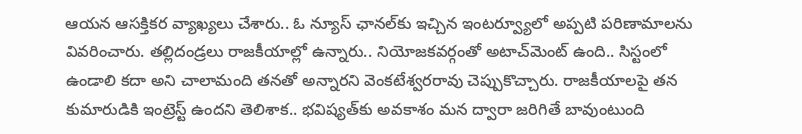ఆయన ఆసక్తికర వ్యాఖ్యలు చేశారు.. ఓ న్యూస్ ఛానల్‌కు ఇచ్చిన ఇంటర్వ్యూలో అప్పటి పరిణామాలను వివరించారు. తల్లిదండ్రలు రాజకీయాల్లో ఉన్నారు.. నియోజకవర్గంతో అటాచ్‌మెంట్ ఉంది.. సిస్టంలో ఉండాలి కదా అని చాలామంది తనతో అన్నారని వెంకటేశ్వరరావు చెప్పుకొచ్చారు. రాజకీయాలపై తన కుమారుడికి ఇంట్రెస్ట్ ఉందని తెలిశాక.. భవిష్యత్‌కు అవకాశం మన ద్వారా జరిగితే బావుంటుంది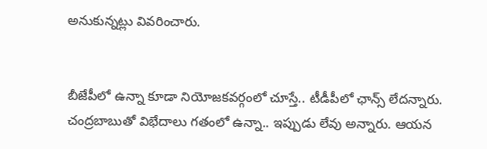అనుకున్నట్లు వివరించారు.


బీజేపీలో ఉన్నా కూడా నియోజకవర్గంలో చూస్తే.. టీడీపీలో ఛాన్స్ లేదన్నారు. చంద్రబాబుతో విభేదాలు గతంలో ఉన్నా.. ఇప్పుడు లేవు అన్నారు. ఆయన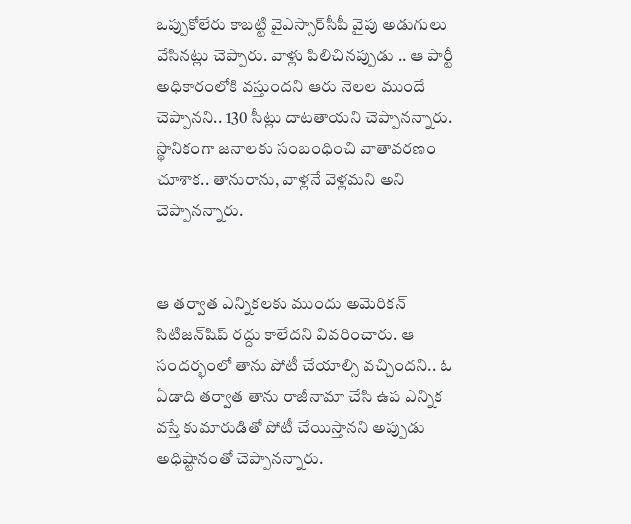ఒప్పుకోలేరు కాబట్టి వైఎస్సార్‌సీపీ వైపు అడుగులు వేసినట్లు చెప్పారు. వాళ్లు పిలిచినప్పుడు .. ఆ పార్టీ అధికారంలోకి వస్తుందని ఆరు నెలల ముందే చెప్పానని.. 130 సీట్లు దాటతాయని చెప్పానన్నారు. స్థానికంగా జనాలకు సంబంధించి వాతావరణం చూశాక.. తానురాను, వాళ్లనే వెళ్లమని అని చెప్పానన్నారు.


ఆ తర్వాత ఎన్నికలకు ముందు అమెరికన్ సిటిజన్‌షిప్ రద్దు కాలేదని వివరించారు. ఆ సందర్భంలో తాను పోటీ చేయాల్సి వచ్చిందని.. ఓ ఏడాది తర్వాత తాను రాజీనామా చేసి ఉప ఎన్నిక వస్తే కుమారుడితో పోటీ చేయిస్తానని అప్పుడు అధిష్టానంతో చెప్పానన్నారు.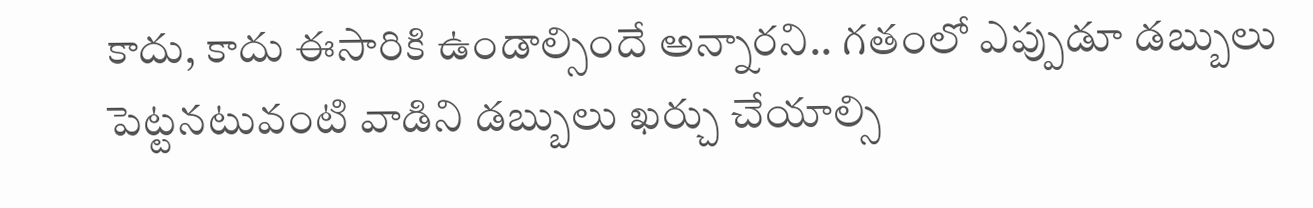కాదు, కాదు ఈసారికి ఉండాల్సిందే అన్నారని.. గతంలో ఎప్పుడూ డబ్బులు పెట్టనటువంటి వాడిని డబ్బులు ఖర్చు చేయాల్సి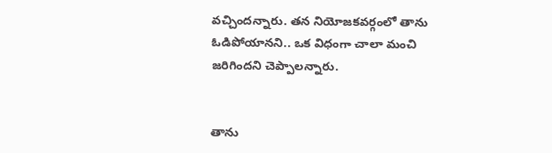వచ్చిందన్నారు. తన నియోజకవర్గంలో తాను ఓడిపోయానని.. ఒక విధంగా చాలా మంచి జరిగిందని చెప్పాలన్నారు.


తాను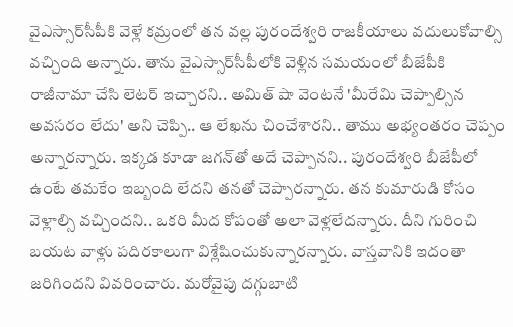వైఎస్సార్‌సీపీకి వెళ్లే కమ్రంలో తన వల్ల పురందేశ్వరి రాజకీయాలు వదులుకోవాల్సి వచ్చింది అన్నారు. తాను వైఎస్సార్‌సీపీలోకి వెళ్లిన సమయంలో బీజేపీకి రాజీనామా చేసి లెటర్ ఇచ్చారని.. అమిత్ షా వెంటనే 'మీరేమి చెప్పాల్సిన అవసరం లేదు' అని చెప్పి.. ఆ లేఖను చించేశారని.. తాము అభ్యంతరం చెప్పం అన్నారన్నారు. ఇక్కడ కూడా జగన్‌తో అదే చెప్పానని.. పురందేశ్వరి బీజేపీలో ఉంటే తమకేం ఇబ్బంది లేదని తనతో చెప్పారన్నారు. తన కుమారుడి కోసం వెళ్లాల్సి వచ్చిందని.. ఒకరి మీద కోపంతో అలా వెళ్లలేదన్నారు. దీని గురించి బయట వాళ్లు పదిరకాలుగా విశ్లేషించుకున్నారన్నారు. వాస్తవానికి ఇదంతా జరిగిందని వివరించారు. మరోవైపు దగ్గుబాటి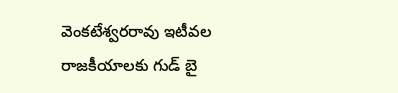వెంకటేశ్వరరావు ఇటీవల రాజకీయాలకు గుడ్ బై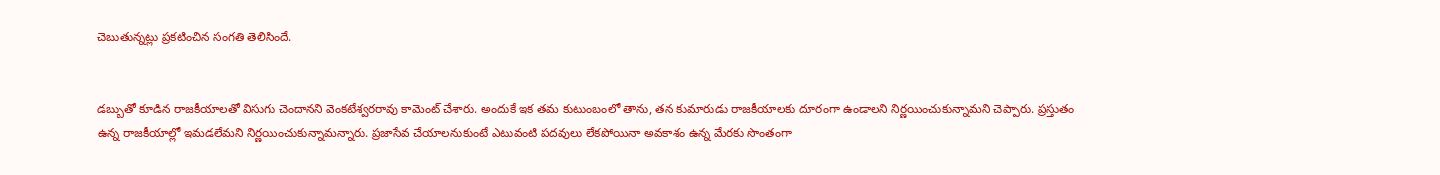చెబుతున్నట్లు ప్రకటించిన సంగతి తెలిసిందే.


డబ్బుతో కూడిన రాజకీయాలతో విసుగు చెందానని వెంకటేశ్వరరావు కామెంట్ చేశారు. అందుకే ఇక తమ కుటుంబంలో తాను, తన కుమారుడు రాజకీయాలకు దూరంగా ఉండాలని నిర్ణయించుకున్నామని చెప్పారు. ప్రస్తుతం ఉన్న రాజకీయాల్లో ఇమడలేమని నిర్ణయించుకున్నామన్నారు. ప్రజాసేవ చేయాలనుకుంటే ఎటువంటి పదవులు లేకపోయినా అవకాశం ఉన్న మేరకు సొంతంగా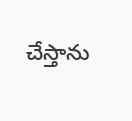చేస్తాను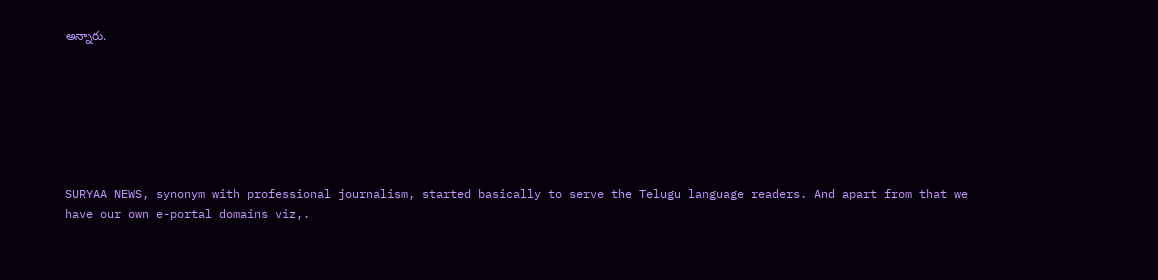అన్నారు.







SURYAA NEWS, synonym with professional journalism, started basically to serve the Telugu language readers. And apart from that we have our own e-portal domains viz,.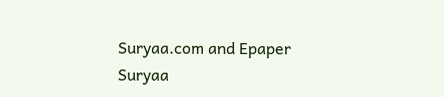Suryaa.com and Epaper Suryaa